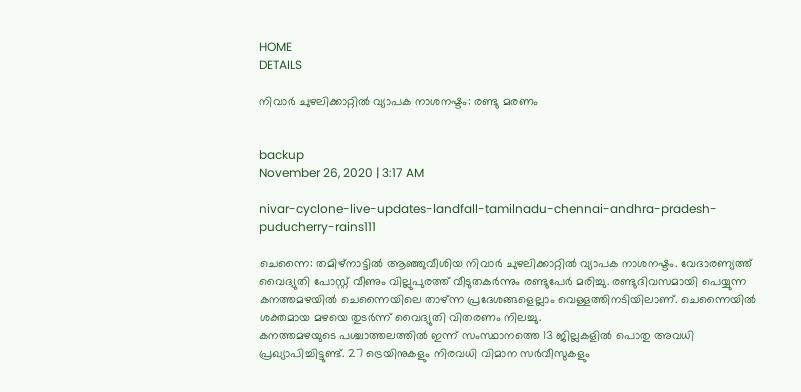HOME
DETAILS

നിവാര്‍ ചുഴലിക്കാറ്റില്‍ വ്യാപക നാശനഷ്ടം: രണ്ടു മരണം


backup
November 26, 2020 | 3:17 AM

nivar-cyclone-live-updates-landfall-tamilnadu-chennai-andhra-pradesh-puducherry-rains111

ചെന്നൈ: തമിഴ്നാട്ടില്‍ ആഞ്ഞുവീശിയ നിവാര്‍ ചുഴലിക്കാറ്റില്‍ വ്യാപക നാശനഷ്ടം. വേദാരണ്യത്ത് വൈദ്യുതി പോസ്റ്റ് വീണും വില്ലുപുരത്ത് വീടുതകര്‍ന്നും രണ്ടുപേര്‍ മരിച്ചു. രണ്ടുദിവസമായി പെയ്യുന്ന കനത്തമഴയില്‍ ചെന്നൈയിലെ താഴ്ന്ന പ്രദേശങ്ങളെല്ലാം വെള്ളത്തിനടിയിലാണ്. ചെന്നൈയില്‍ ശക്തമായ മഴയെ തുടര്‍ന്ന് വൈദ്യുതി വിതരണം നിലച്ചു.
കനത്തമഴയുടെ പശ്ചാത്തലത്തില്‍ ഇന്ന് സംസ്ഥാനത്തെ 13 ജില്ലകളില്‍ പൊതു അവധി പ്രഖ്യാപിച്ചിട്ടുണ്ട്. 27 ട്രെയിനുകളും നിരവധി വിമാന സര്‍വീസുകളും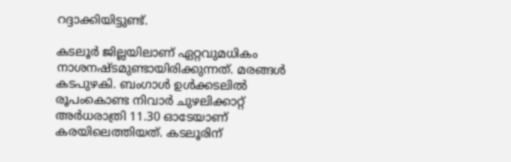റദ്ദാക്കിയിട്ടുണ്ട്.

കടലൂര്‍ ജില്ലയിലാണ് ഏറ്റവുമധികം നാശനഷ്ടമുണ്ടായിരിക്കുന്നത്. മരങ്ങള്‍ കടപുഴകി. ബംഗാള്‍ ഉള്‍ക്കടലില്‍ രൂപംകൊണ്ട നിവാര്‍ ചുഴലിക്കാറ്റ് അര്‍ധരാത്രി 11.30 ഓടേയാണ് കരയിലെത്തിയത്. കടലൂരിന്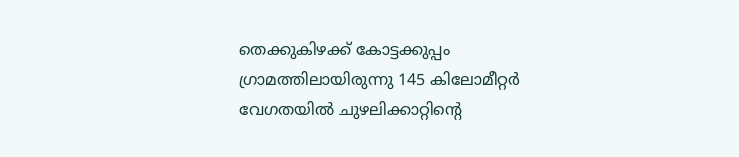തെക്കുകിഴക്ക് കോട്ടക്കുപ്പം ഗ്രാമത്തിലായിരുന്നു 145 കിലോമീറ്റര്‍ വേഗതയില്‍ ചുഴലിക്കാറ്റിന്റെ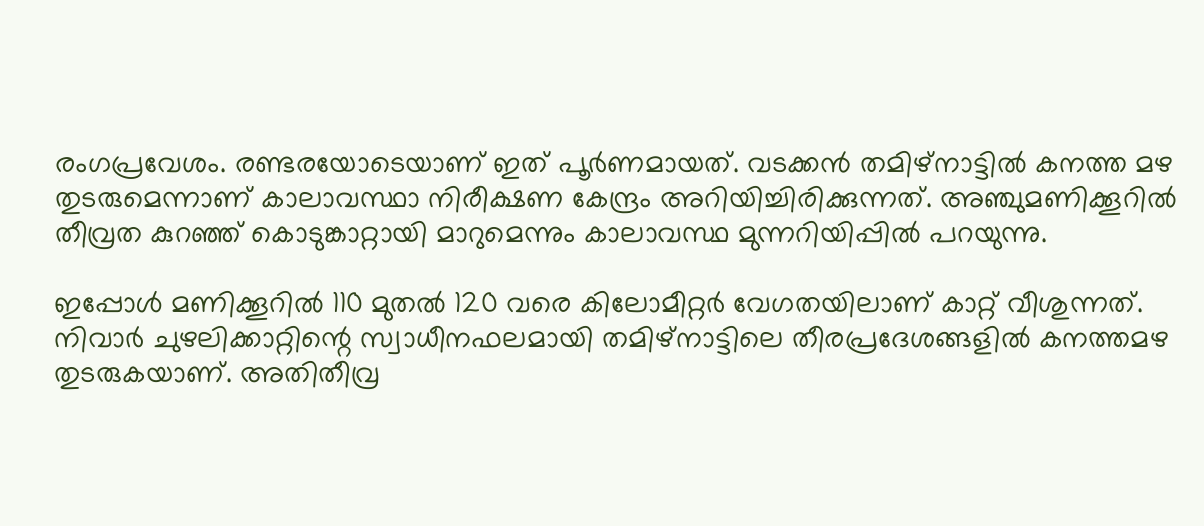രംഗപ്രവേശം. രണ്ടരയോടെയാണ് ഇത് പൂര്‍ണമായത്. വടക്കന്‍ തമിഴ്നാട്ടില്‍ കനത്ത മഴ തുടരുമെന്നാണ് കാലാവസ്ഥാ നിരീക്ഷണ കേന്ദ്രം അറിയിച്ചിരിക്കുന്നത്. അഞ്ചുമണിക്കൂറില്‍ തീവ്രത കുറഞ്ഞ് കൊടുങ്കാറ്റായി മാറുമെന്നും കാലാവസ്ഥ മുന്നറിയിപ്പില്‍ പറയുന്നു.

ഇപ്പോള്‍ മണിക്കൂറില്‍ 110 മുതല്‍ 120 വരെ കിലോമീറ്റര്‍ വേഗതയിലാണ് കാറ്റ് വീശുന്നത്. നിവാര്‍ ചുഴലിക്കാറ്റിന്റെ സ്വാധീനഫലമായി തമിഴ്നാട്ടിലെ തീരപ്രദേശങ്ങളില്‍ കനത്തമഴ തുടരുകയാണ്. അതിതീവ്ര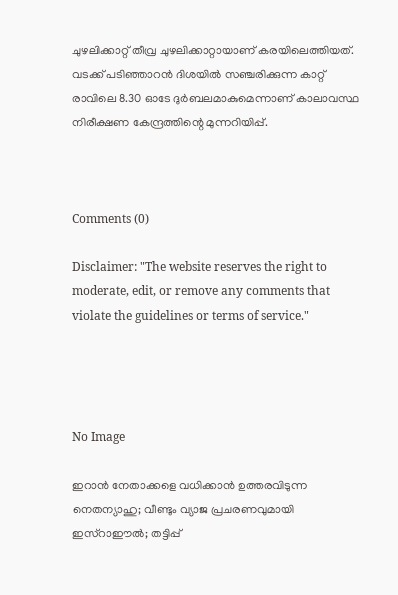ചുഴലിക്കാറ്റ് തീവ്ര ചുഴലിക്കാറ്റായാണ് കരയിലെത്തിയത്. വടക്ക് പടിഞ്ഞാറന്‍ ദിശയില്‍ സഞ്ചരിക്കുന്ന കാറ്റ് രാവിലെ 8.30 ഓടേ ദുര്‍ബലമാകുമെന്നാണ് കാലാവസ്ഥ നിരീക്ഷണ കേന്ദ്രത്തിന്റെ മുന്നറിയിപ്പ്.



Comments (0)

Disclaimer: "The website reserves the right to moderate, edit, or remove any comments that violate the guidelines or terms of service."




No Image

ഇറാന്‍ നേതാക്കളെ വധിക്കാന്‍ ഉത്തരവിടുന്ന നെതന്യാഹു; വീണ്ടും വ്യാജ പ്രചരണവുമായി ഇസ്‌റാഈല്‍; തട്ടിപ്പ്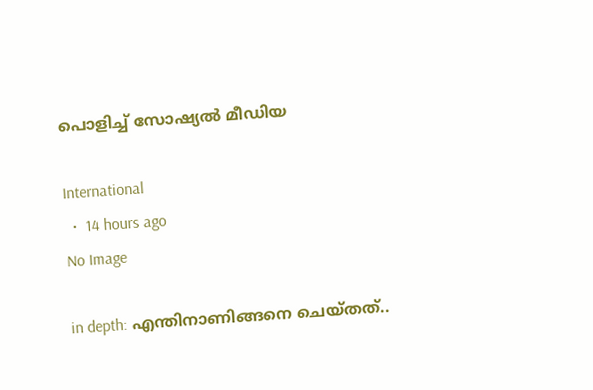പൊളിച്ച് സോഷ്യല്‍ മീഡിയ

International
  •  14 hours ago
No Image

in depth: എന്തിനാണിങ്ങനെ ചെയ്തത്..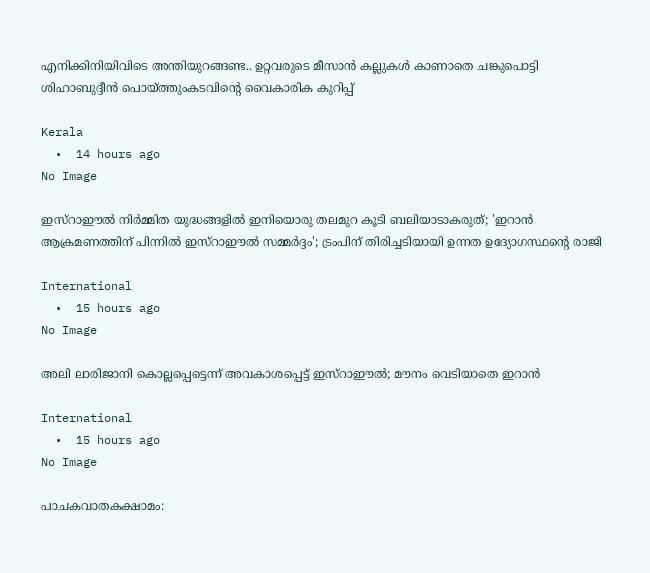എനിക്കിനിയിവിടെ അന്തിയുറങ്ങണ്ട.. ഉറ്റവരുടെ മീസാൻ കല്ലുകൾ കാണാതെ ചങ്കുപൊട്ടി ശിഹാബുദ്ദീൻ പൊയ്ത്തുംകടവിന്റെ വൈകാരിക കുറിപ്പ്

Kerala
  •  14 hours ago
No Image

ഇസ്‌റാഈല്‍ നിര്‍മ്മിത യുദ്ധങ്ങളില്‍ ഇനിയൊരു തലമുറ കൂടി ബലിയാടാകരുത്; 'ഇറാന്‍ ആക്രമണത്തിന് പിന്നില്‍ ഇസ്‌റാഈല്‍ സമ്മര്‍ദ്ദം'; ട്രംപിന് തിരിച്ചടിയായി ഉന്നത ഉദ്യോഗസ്ഥന്റെ രാജി

International
  •  15 hours ago
No Image

അലി ലാരിജാനി കൊല്ലപ്പെട്ടെന്ന് അവകാശപ്പെട്ട് ഇസ്റാഈൽ; മൗനം വെടിയാതെ ഇറാൻ

International
  •  15 hours ago
No Image

പാചകവാതകക്ഷാമം: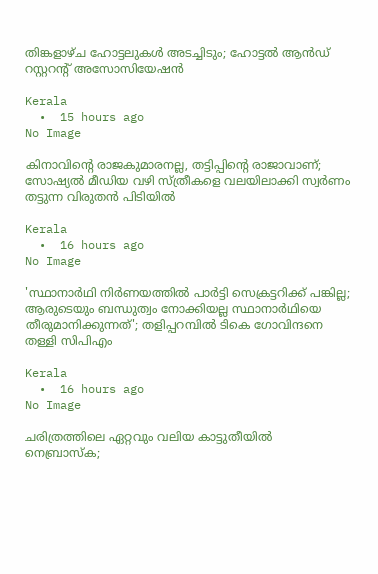തിങ്കളാഴ്ച ഹോട്ടലുകൾ അടച്ചിടും; ഹോട്ടൽ ആൻഡ് റസ്റ്ററന്റ് അസോസിയേഷൻ

Kerala
  •  15 hours ago
No Image

കിനാവിന്റെ രാജകുമാരനല്ല, തട്ടിപ്പിന്റെ രാജാവാണ്; സോഷ്യൽ മീഡിയ വഴി സ്ത്രീകളെ വലയിലാക്കി സ്വർണം തട്ടുന്ന വിരുതൻ പിടിയിൽ

Kerala
  •  16 hours ago
No Image

'സ്ഥാനാര്‍ഥി നിര്‍ണയത്തില്‍ പാര്‍ട്ടി സെക്രട്ടറിക്ക് പങ്കില്ല; ആരുടെയും ബന്ധുത്വം നോക്കിയല്ല സ്ഥാനാര്‍ഥിയെ തീരുമാനിക്കുന്നത്'; തളിപ്പറമ്പില്‍ ടികെ ഗോവിന്ദനെ തള്ളി സിപിഎം

Kerala
  •  16 hours ago
No Image

ചരിത്രത്തിലെ ഏറ്റവും വലിയ കാട്ടുതീയിൽ നെബ്രാസ്ക;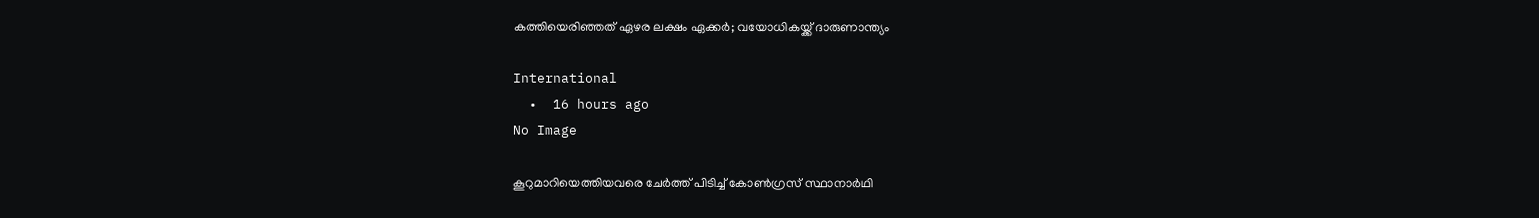കത്തിയെരിഞ്ഞത് ഏഴര ലക്ഷം ഏക്കർ; വയോധികയ്ക്ക് ദാരുണാന്ത്യം

International
  •  16 hours ago
No Image

കൂറുമാറിയെത്തിയവരെ ചേര്‍ത്ത് പിടിച്ച് കോണ്‍ഗ്രസ് സ്ഥാനാർഥി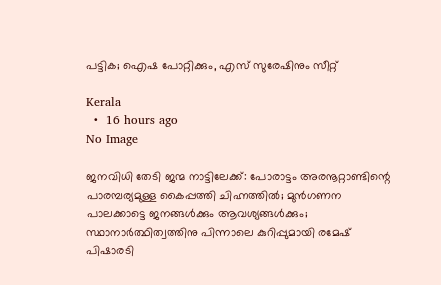പട്ടിക; ഐഷ പോറ്റിക്കും, എസ് സുരേഷിനും സീറ്റ്

Kerala
  •  16 hours ago
No Image

ജനവിധി തേടി ജന്മ നാട്ടിലേക്ക്: പോരാട്ടം അരനൂറ്റാണ്ടിന്റെ പാരമ്പര്യമുള്ള കൈപ്പത്തി ചിഹ്നത്തിൽ; മുൻഗണന പാലക്കാട്ടെ ജനങ്ങൾക്കും ആവശ്യങ്ങൾക്കും; സ്ഥാനാർത്ഥിത്വത്തിനു പിന്നാലെ കുറിപ്പുമായി രമേഷ് പിഷാരടി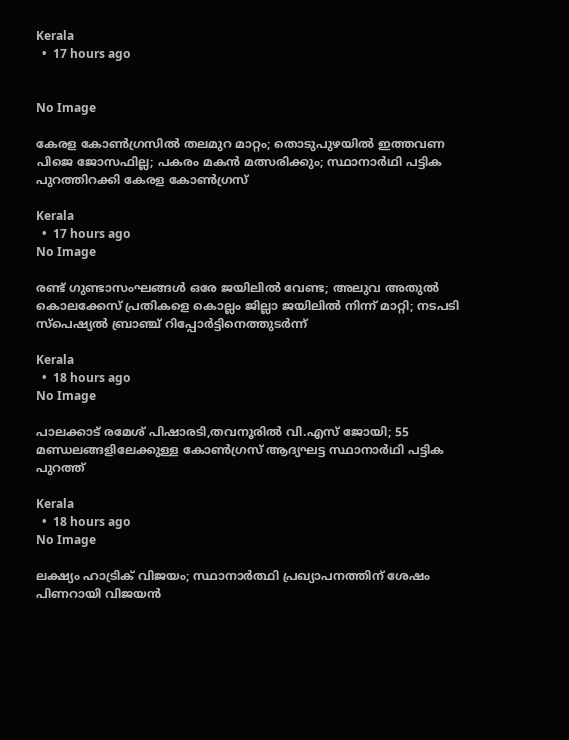Kerala
  •  17 hours ago


No Image

കേരള കോണ്‍ഗ്രസില്‍ തലമുറ മാറ്റം; തൊടുപുഴയില്‍ ഇത്തവണ പിജെ ജോസഫില്ല; പകരം മകന്‍ മത്സരിക്കും; സ്ഥാനാര്‍ഥി പട്ടിക പുറത്തിറക്കി കേരള കോണ്‍ഗ്രസ്

Kerala
  •  17 hours ago
No Image

രണ്ട് ഗുണ്ടാസംഘങ്ങൾ ഒരേ ജയിലിൽ വേണ്ട; അലുവ അതുൽ കൊലക്കേസ് പ്രതികളെ കൊല്ലം ജില്ലാ ജയിലിൽ നിന്ന് മാറ്റി; നടപടി സ്പെഷ്യൽ ബ്രാഞ്ച് റിപ്പോർട്ടിനെത്തുടർന്ന്

Kerala
  •  18 hours ago
No Image

പാലക്കാട് രമേശ് പിഷാരടി,തവനൂരിൽ വി.എസ് ജോയി; 55 മണ്ഡലങ്ങളിലേക്കുള്ള കോൺഗ്രസ് ആദ്യഘട്ട സ്ഥാനാർഥി പട്ടിക പുറത്ത്

Kerala
  •  18 hours ago
No Image

ലക്ഷ്യം ഹാട്രിക് വിജയം; സ്ഥാനാർത്ഥി പ്രഖ്യാപനത്തിന് ശേഷം പിണറായി വിജയൻ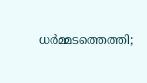ധർമ്മടത്തെത്തി;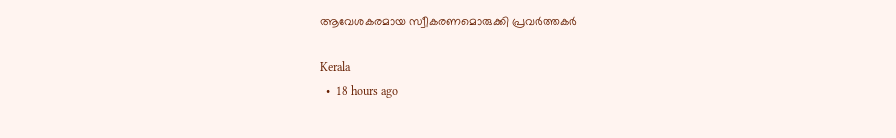ആവേശകരമായ സ്വീകരണമൊരുക്കി പ്രവർത്തകർ

Kerala
  •  18 hours ago